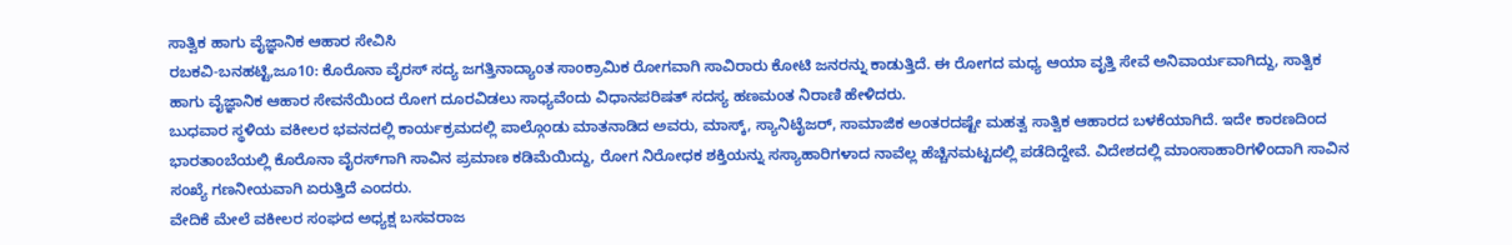ಸಾತ್ವಿಕ ಹಾಗು ವೈಜ್ಞಾನಿಕ ಆಹಾರ ಸೇವಿಸಿ
ರಬಕವಿ-ಬನಹಟ್ಟಿ,ಜೂ10: ಕೊರೊನಾ ವೈರಸ್ ಸದ್ಯ ಜಗತ್ತಿನಾದ್ಯಾಂತ ಸಾಂಕ್ರಾಮಿಕ ರೋಗವಾಗಿ ಸಾವಿರಾರು ಕೋಟಿ ಜನರನ್ನು ಕಾಡುತ್ತಿದೆ. ಈ ರೋಗದ ಮಧ್ಯ ಆಯಾ ವೃತ್ತಿ ಸೇವೆ ಅನಿವಾರ್ಯವಾಗಿದ್ದು, ಸಾತ್ವಿಕ ಹಾಗು ವೈಜ್ಞಾನಿಕ ಆಹಾರ ಸೇವನೆಯಿಂದ ರೋಗ ದೂರವಿಡಲು ಸಾಧ್ಯವೆಂದು ವಿಧಾನಪರಿಷತ್ ಸದಸ್ಯ ಹಣಮಂತ ನಿರಾಣಿ ಹೇಳಿದರು.
ಬುಧವಾರ ಸ್ಥಳಿಯ ವಕೀಲರ ಭವನದಲ್ಲಿ ಕಾರ್ಯಕ್ರಮದಲ್ಲಿ ಪಾಲ್ಗೊಂಡು ಮಾತನಾಡಿದ ಅವರು, ಮಾಸ್ಕ್, ಸ್ಯಾನಿಟೈಜರ್, ಸಾಮಾಜಿಕ ಅಂತರದಷ್ಟೇ ಮಹತ್ವ ಸಾತ್ವಿಕ ಆಹಾರದ ಬಳಕೆಯಾಗಿದೆ. ಇದೇ ಕಾರಣದಿಂದ ಭಾರತಾಂಬೆಯಲ್ಲಿ ಕೊರೊನಾ ವೈರಸ್‍ಗಾಗಿ ಸಾವಿನ ಪ್ರಮಾಣ ಕಡಿಮೆಯಿದ್ದು, ರೋಗ ನಿರೋಧಕ ಶಕ್ತಿಯನ್ನು ಸಸ್ಯಾಹಾರಿಗಳಾದ ನಾವೆಲ್ಲ ಹೆಚ್ಚಿನಮಟ್ಟದಲ್ಲಿ ಪಡೆದಿದ್ದೇವೆ. ವಿದೇಶದಲ್ಲಿ ಮಾಂಸಾಹಾರಿಗಳಿಂದಾಗಿ ಸಾವಿನ ಸಂಖ್ಯೆ ಗಣನೀಯವಾಗಿ ಏರುತ್ತಿದೆ ಎಂದರು.
ವೇದಿಕೆ ಮೇಲೆ ವಕೀಲರ ಸಂಘದ ಅಧ್ಯಕ್ಷ ಬಸವರಾಜ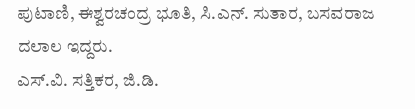ಪುಟಾಣಿ, ಈಶ್ವರಚಂದ್ರ ಭೂತಿ, ಸಿ.ಎನ್. ಸುತಾರ, ಬಸವರಾಜ ದಲಾಲ ಇದ್ದರು.
ಎಸ್.ವಿ. ಸತ್ತಿಕರ, ಜಿ.ಡಿ.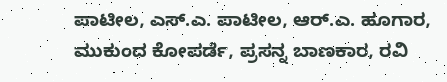ಪಾಟೀಲ, ಎಸ್.ಎ. ಪಾಟೀಲ, ಆರ್.ಎ. ಹೂಗಾರ, ಮುಕುಂದ ಕೋಪರ್ಡೆ, ಪ್ರಸನ್ನ ಬಾಣಕಾರ, ರವಿ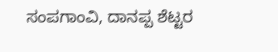ಸಂಪಗಾಂವಿ, ದಾನಪ್ಪ ಶೆಟ್ಟರ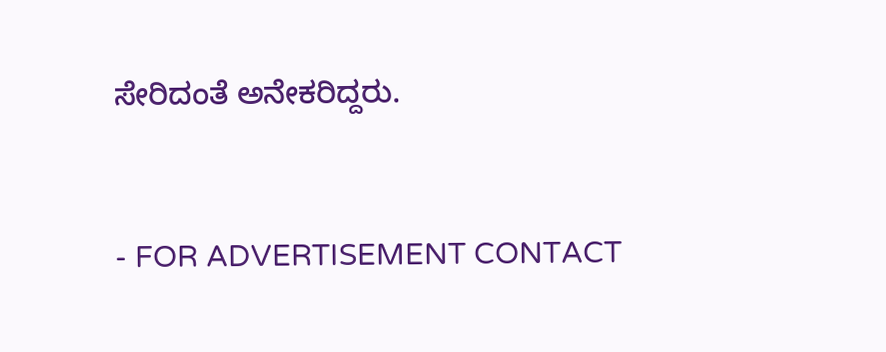ಸೇರಿದಂತೆ ಅನೇಕರಿದ್ದರು.


- FOR ADVERTISEMENT CONTACT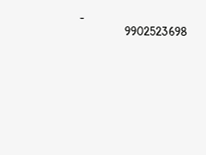-
               9902523698